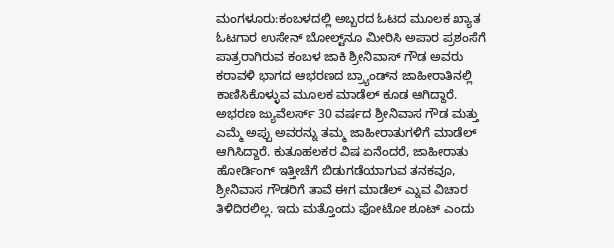ಮಂಗಳೂರು:ಕಂಬಳದಲ್ಲಿ ಅಬ್ಬರದ ಓಟದ ಮೂಲಕ ಖ್ಯಾತ ಓಟಗಾರ ಉಸೇನ್ ಬೋಲ್ಟ್‌ನೂ ಮೀರಿಸಿ ಅಪಾರ ಪ್ರಶಂಸೆಗೆ ಪಾತ್ರರಾಗಿರುವ ಕಂಬಳ ಜಾಕಿ ಶ್ರೀನಿವಾಸ್ ಗೌಡ ಅವರು ಕರಾವಳಿ ಭಾಗದ ಆಭರಣದ ಬ್ರ್ಯಾಂಡ್‌ನ ಜಾಹೀರಾತಿನಲ್ಲಿ ಕಾಣಿಸಿಕೊಳ್ಳುವ ಮೂಲಕ ಮಾಡೆಲ್ ಕೂಡ ಆಗಿದ್ದಾರೆ.
ಅಭರಣ ಜ್ಯುವೆಲರ್ಸ್ 30 ವರ್ಷದ ಶ್ರೀನಿವಾಸ ಗೌಡ ಮತ್ತು ಎಮ್ಮೆ ಅಪ್ಪು ಅವರನ್ನು ತಮ್ಮ ಜಾಹೀರಾತುಗಳಿಗೆ ಮಾಡೆಲ್ ಆಗಿಸಿದ್ದಾರೆ. ಕುತೂಹಲಕರ ವಿಷ ಏನೆಂದರೆ, ಜಾಹೀರಾತು ಹೋರ್ಡಿಂಗ್ ಇತ್ತೀಚೆಗೆ ಬಿಡುಗಡೆಯಾಗುವ ತನಕವೂ, ಶ್ರೀನಿವಾಸ ಗೌಡರಿಗೆ ತಾವೆ ಈಗ ಮಾಡೆಲ್ ಎ್ನುವ ವಿಚಾರ ತಿಳಿದಿರಲಿಲ್ಲ. ಇದು ಮತ್ತೊಂದು ಫೋಟೋ ಶೂಟ್ ಎಂದು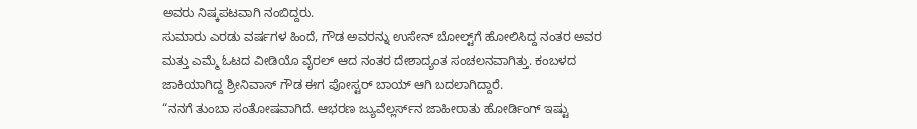ಅವರು ನಿಷ್ಕಪಟವಾಗಿ ನಂಬಿದ್ದರು.
ಸುಮಾರು ಎರಡು ವರ್ಷಗಳ ಹಿಂದೆ, ಗೌಡ ಅವರನ್ನು ಉಸೇನ್ ಬೋಲ್ಟ್‌ಗೆ ಹೋಲಿಸಿದ್ದ ನಂತರ ಅವರ ಮತ್ತು ಎಮ್ಮೆ ಓಟದ ವೀಡಿಯೊ ವೈರಲ್ ಆದ ನಂತರ ದೇಶಾದ್ಯಂತ ಸಂಚಲನವಾಗಿತ್ತು. ಕಂಬಳದ ಜಾಕಿಯಾಗಿದ್ದ ಶ್ರೀನಿವಾಸ್ ಗೌಡ ಈಗ ಪೋಸ್ಟರ್ ಬಾಯ್ ಆಗಿ ಬದಲಾಗಿದ್ದಾರೆ.
“ನನಗೆ ತುಂಬಾ ಸಂತೋಷವಾಗಿದೆ. ಆಭರಣ ಜ್ಯುವೆಲ್ಲರ್ಸ್‌ನ ಜಾಹೀರಾತು ಹೋರ್ಡಿಂಗ್ ಇಷ್ಟು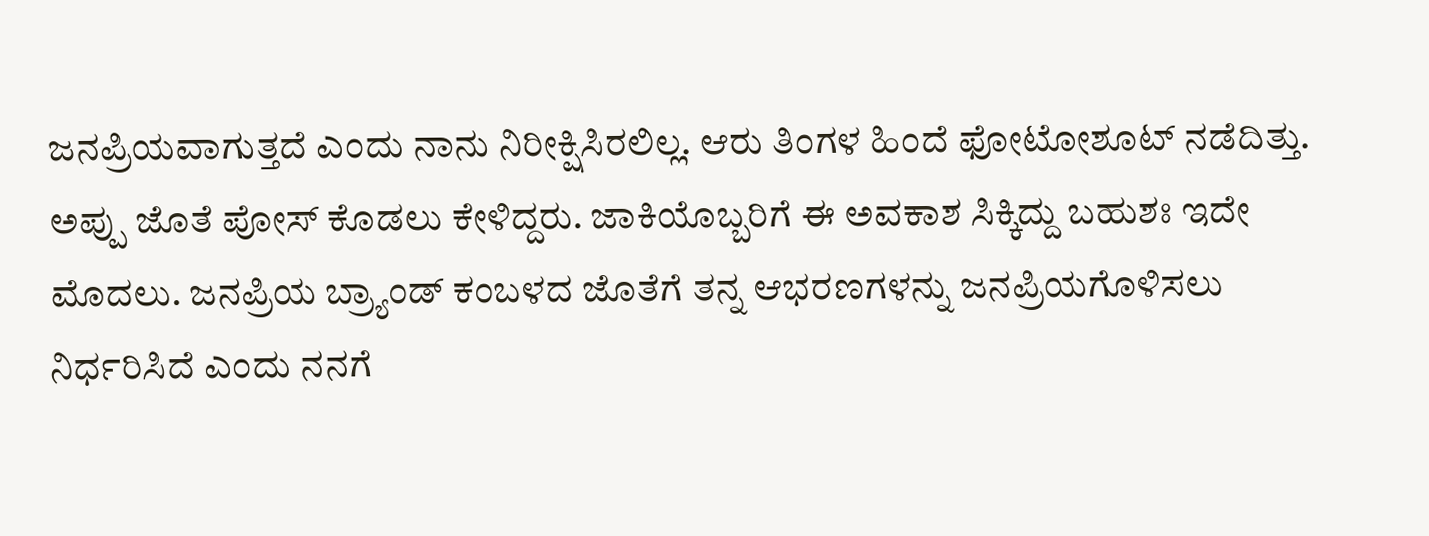ಜನಪ್ರಿಯವಾಗುತ್ತದೆ ಎಂದು ನಾನು ನಿರೀಕ್ಷಿಸಿರಲಿಲ್ಲ. ಆರು ತಿಂಗಳ ಹಿಂದೆ ಫೋಟೋಶೂಟ್ ನಡೆದಿತ್ತು. ಅಪ್ಪು ಜೊತೆ ಪೋಸ್ ಕೊಡಲು ಕೇಳಿದ್ದರು. ಜಾಕಿಯೊಬ್ಬರಿಗೆ ಈ ಅವಕಾಶ ಸಿಕ್ಕಿದ್ದು ಬಹುಶಃ ಇದೇ ಮೊದಲು. ಜನಪ್ರಿಯ ಬ್ರ್ಯಾಂಡ್ ಕಂಬಳದ ಜೊತೆಗೆ ತನ್ನ ಆಭರಣಗಳನ್ನು ಜನಪ್ರಿಯಗೊಳಿಸಲು ನಿರ್ಧರಿಸಿದೆ ಎಂದು ನನಗೆ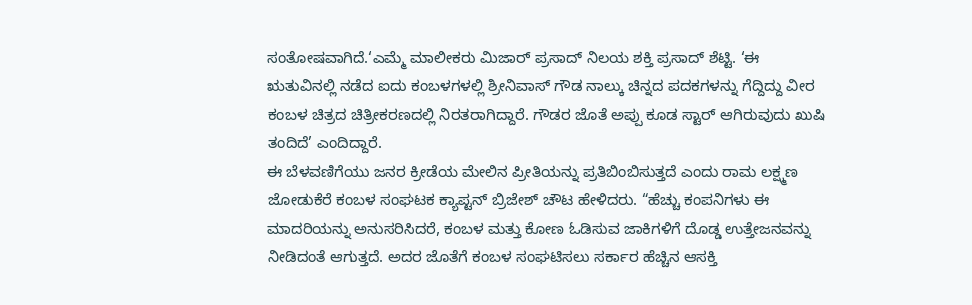ಸಂತೋಷವಾಗಿದೆ.‘ಎಮ್ಮೆ ಮಾಲೀಕರು ಮಿಜಾರ್ ಪ್ರಸಾದ್ ನಿಲಯ ಶಕ್ತಿ ಪ್ರಸಾದ್ ಶೆಟ್ಟಿ. ‘ಈ ಋತುವಿನಲ್ಲಿ ನಡೆದ ಐದು ಕಂಬಳಗಳಲ್ಲಿ ಶ್ರೀನಿವಾಸ್ ಗೌಡ ನಾಲ್ಕು ಚಿನ್ನದ ಪದಕಗಳನ್ನು ಗೆದ್ದಿದ್ದು ವೀರ ಕಂಬಳ ಚಿತ್ರದ ಚಿತ್ರೀಕರಣದಲ್ಲಿ ನಿರತರಾಗಿದ್ದಾರೆ. ಗೌಡರ ಜೊತೆ ಅಪ್ಪು ಕೂಡ ಸ್ಟಾರ್ ಆಗಿರುವುದು ಖುಷಿ ತಂದಿದೆ’ ಎಂದಿದ್ದಾರೆ.
ಈ ಬೆಳವಣಿಗೆಯು ಜನರ ಕ್ರೀಡೆಯ ಮೇಲಿನ ಪ್ರೀತಿಯನ್ನು ಪ್ರತಿಬಿಂಬಿಸುತ್ತದೆ ಎಂದು ರಾಮ ಲಕ್ಷ್ಮಣ ಜೋಡುಕೆರೆ ಕಂಬಳ ಸಂಘಟಕ ಕ್ಯಾಪ್ಟನ್ ಬ್ರಿಜೇಶ್ ಚೌಟ ಹೇಳಿದರು. “ಹೆಚ್ಚು ಕಂಪನಿಗಳು ಈ ಮಾದರಿಯನ್ನು ಅನುಸರಿಸಿದರೆ, ಕಂಬಳ ಮತ್ತು ಕೋಣ ಓಡಿಸುವ ಜಾಕಿಗಳಿಗೆ ದೊಡ್ಡ ಉತ್ತೇಜನವನ್ನು ನೀಡಿದಂತೆ ಆಗುತ್ತದೆ. ಅದರ ಜೊತೆಗೆ ಕಂಬಳ ಸಂಘಟಿಸಲು ಸರ್ಕಾರ ಹೆಚ್ಚಿನ ಆಸಕ್ತಿ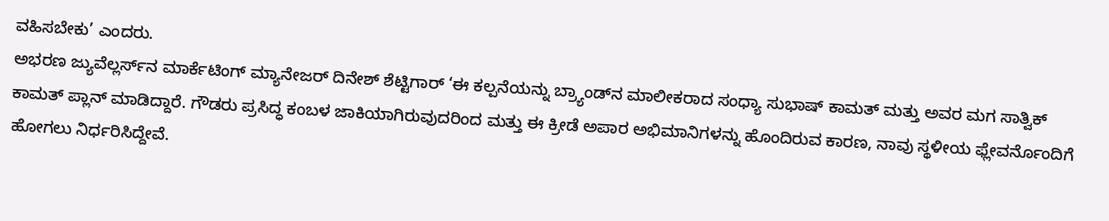ವಹಿಸಬೇಕು’ ಎಂದರು.
ಅಭರಣ ಜ್ಯುವೆಲ್ಲರ್ಸ್‌ನ ಮಾರ್ಕೆಟಿಂಗ್ ಮ್ಯಾನೇಜರ್ ದಿನೇಶ್ ಶೆಟ್ಟಿಗಾರ್ ‘ಈ ಕಲ್ಪನೆಯನ್ನು ಬ್ರ್ಯಾಂಡ್‌ನ ಮಾಲೀಕರಾದ ಸಂಧ್ಯಾ ಸುಭಾಷ್ ಕಾಮತ್ ಮತ್ತು ಅವರ ಮಗ ಸಾತ್ವಿಕ್ ಕಾಮತ್ ಪ್ಲಾನ್ ಮಾಡಿದ್ದಾರೆ. ಗೌಡರು ಪ್ರಸಿದ್ಧ ಕಂಬಳ ಜಾಕಿಯಾಗಿರುವುದರಿಂದ ಮತ್ತು ಈ ಕ್ರೀಡೆ ಅಪಾರ ಅಭಿಮಾನಿಗಳನ್ನು ಹೊಂದಿರುವ ಕಾರಣ, ನಾವು ಸ್ಥಳೀಯ ಫ್ಲೇವರ್ನೊಂದಿಗೆ ಹೋಗಲು ನಿರ್ಧರಿಸಿದ್ದೇವೆ.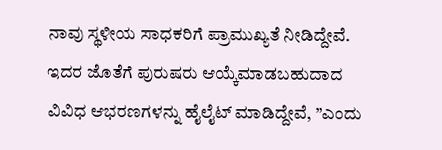ನಾವು ಸ್ಥಳೀಯ ಸಾಧಕರಿಗೆ ಪ್ರಾಮುಖ್ಯತೆ ನೀಡಿದ್ದೇವೆ. ಇದರ ಜೊತೆಗೆ ಪುರುಷರು ಆಯ್ಕೆಮಾಡಬಹುದಾದ ವಿವಿಧ ಆಭರಣಗಳನ್ನು ಹೈಲೈಟ್ ಮಾಡಿದ್ದೇವೆ, ”ಎಂದು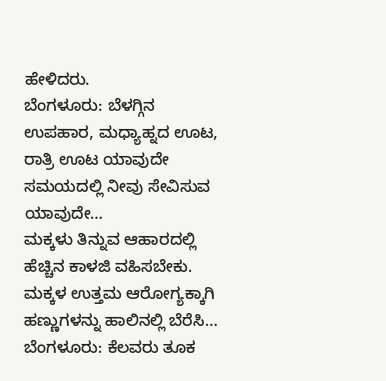ಹೇಳಿದರು.
ಬೆಂಗಳೂರು: ಬೆಳಗ್ಗಿನ ಉಪಹಾರ, ಮಧ್ಯಾಹ್ನದ ಊಟ, ರಾತ್ರಿ ಊಟ ಯಾವುದೇ ಸಮಯದಲ್ಲಿ ನೀವು ಸೇವಿಸುವ ಯಾವುದೇ…
ಮಕ್ಕಳು ತಿನ್ನುವ ಆಹಾರದಲ್ಲಿ ಹೆಚ್ಚಿನ ಕಾಳಜಿ ವಹಿಸಬೇಕು. ಮಕ್ಕಳ ಉತ್ತಮ ಆರೋಗ್ಯಕ್ಕಾಗಿ ಹಣ್ಣುಗಳನ್ನು ಹಾಲಿನಲ್ಲಿ ಬೆರೆಸಿ…
ಬೆಂಗಳೂರು: ಕೆಲವರು ತೂಕ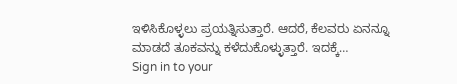ಇಳಿಸಿಕೊಳ್ಳಲು ಪ್ರಯತ್ನಿಸುತ್ತಾರೆ. ಆದರೆ, ಕೆಲವರು ಏನನ್ನೂ ಮಾಡದೆ ತೂಕವನ್ನು ಕಳೆದುಕೊಳ್ಳುತ್ತಾರೆ. ಇದಕ್ಕೆ…
Sign in to your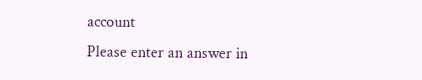account
Please enter an answer in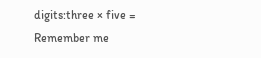digits:three × five =
Remember me